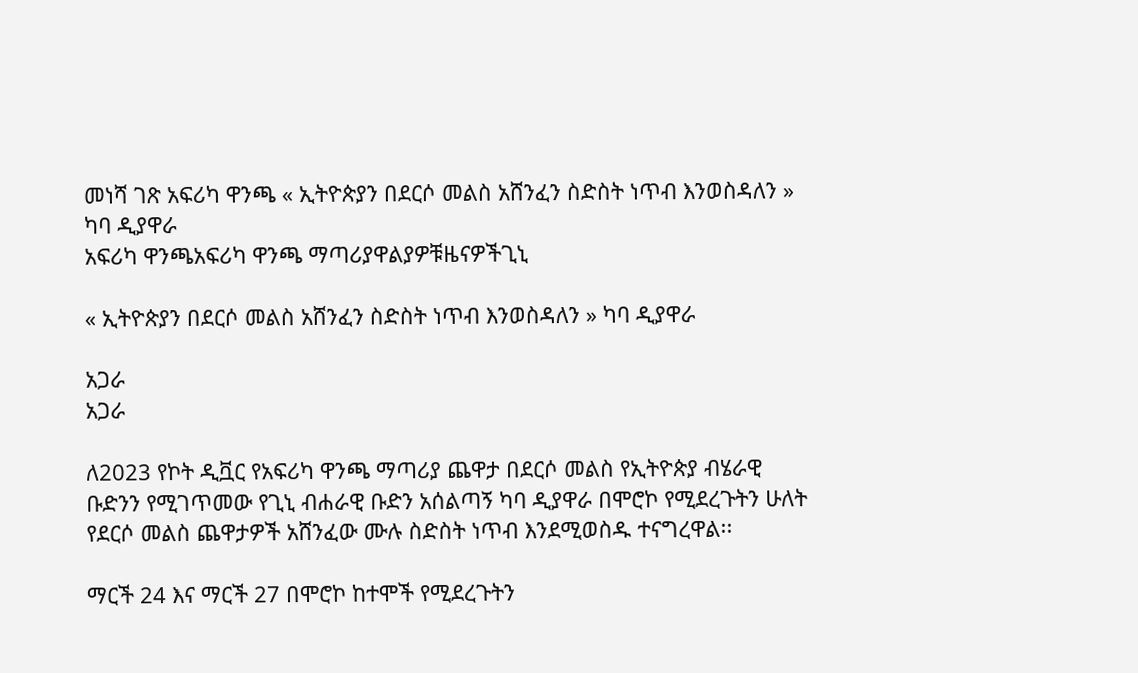መነሻ ገጽ አፍሪካ ዋንጫ « ኢትዮጵያን በደርሶ መልስ አሸንፈን ስድስት ነጥብ እንወስዳለን » ካባ ዲያዋራ
አፍሪካ ዋንጫአፍሪካ ዋንጫ ማጣሪያዋልያዎቹዜናዎችጊኒ

« ኢትዮጵያን በደርሶ መልስ አሸንፈን ስድስት ነጥብ እንወስዳለን » ካባ ዲያዋራ

አጋራ
አጋራ

ለ2023 የኮት ዲቯር የአፍሪካ ዋንጫ ማጣሪያ ጨዋታ በደርሶ መልስ የኢትዮጵያ ብሄራዊ ቡድንን የሚገጥመው የጊኒ ብሐራዊ ቡድን አሰልጣኝ ካባ ዲያዋራ በሞሮኮ የሚደረጉትን ሁለት የደርሶ መልስ ጨዋታዎች አሸንፈው ሙሉ ስድስት ነጥብ እንደሚወስዱ ተናግረዋል፡፡

ማርች 24 እና ማርች 27 በሞሮኮ ከተሞች የሚደረጉትን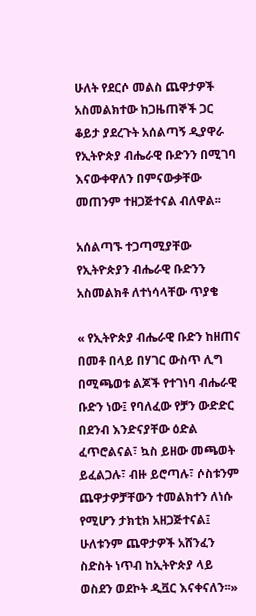ሁለት የደርሶ መልስ ጨዋታዎች አስመልክተው ከጋዜጠኞች ጋር ቆይታ ያደረጉት አሰልጣኝ ዲያዋራ የኢትዮጵያ ብሔራዊ ቡድንን በሚገባ እናውቀዋለን በምናውቃቸው መጠንም ተዘጋጅተናል ብለዋል፡፡

አሰልጣኙ ተጋጣሚያቸው የኢትዮጵያን ብሔራዊ ቡድንን አስመልክቶ ለተነሳላቸው ጥያቄ

« የኢትዮጵያ ብሔራዊ ቡድን ከዘጠና በመቶ በላይ በሃገር ውስጥ ሊግ በሚጫወቱ ልጆች የተገነባ ብሔራዊ ቡድን ነው፤ የባለፈው የቻን ውድድር በደንብ እንድናያቸው ዕድል ፈጥሮልናል፣ ኳስ ይዘው መጫወት ይፈልጋሉ፣ ብዙ ይሮጣሉ፣ ሶስቱንም ጨዋታዎቻቸውን ተመልክተን ለነሱ የሚሆን ታክቲክ አዘጋጅተናል፤ ሁለቱንም ጨዋታዎች አሸንፈን ስድስት ነጥብ ከኢትዮጵያ ላይ ወስደን ወደኮት ዲቯር እናቀናለን፡፡»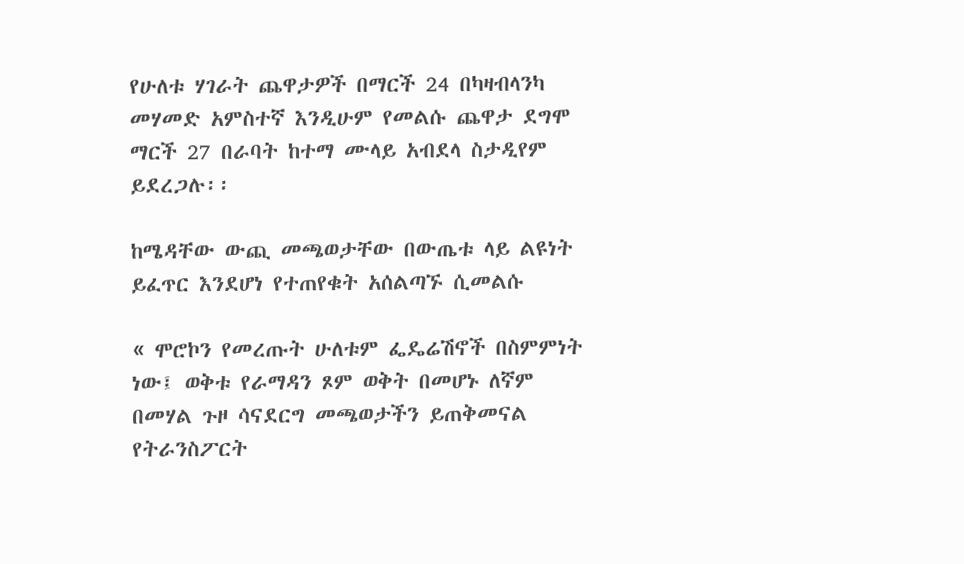የሁለቱ ሃገራት ጨዋታዎች በማርች 24 በካዛብላንካ መሃመድ አምስተኛ እንዲሁም የመልሱ ጨዋታ ደግሞ ማርች 27 በራባት ከተማ ሙላይ አብደላ ስታዲየም ይደረጋሉ፡፡

ከሜዳቸው ውጪ መጫወታቸው በውጤቱ ላይ ልዩነት ይፈጥር እንደሆነ የተጠየቁት አሰልጣኙ ሲመልሱ

« ሞሮኮን የመረጡት ሁለቱም ፌዴሬሽኖች በስምምነት ነው፤ ወቅቱ የራማዳን ጾም ወቅት በመሆኑ ለኛም በመሃል ጉዞ ሳናደርግ መጫወታችን ይጠቅመናል የትራንስፖርት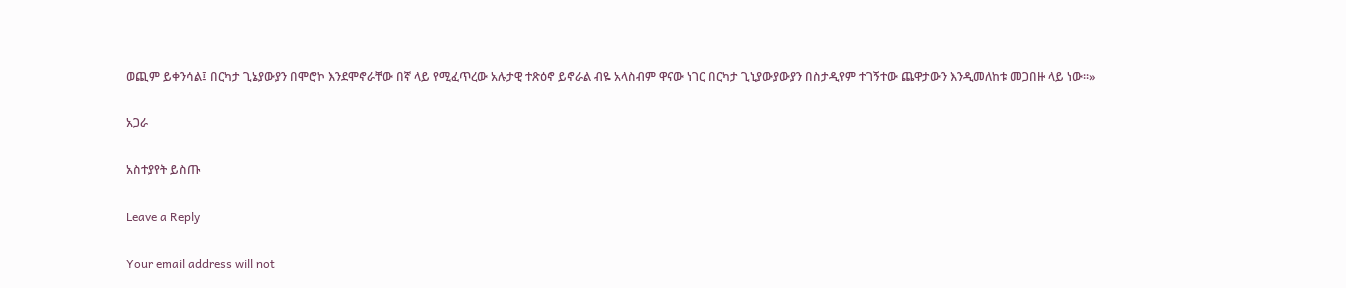ወጪም ይቀንሳል፤ በርካታ ጊኔያውያን በሞሮኮ እንደሞኖራቸው በኛ ላይ የሚፈጥረው አሉታዊ ተጽዕኖ ይኖራል ብዬ አላስብም ዋናው ነገር በርካታ ጊኒያውያውያን በስታዲየም ተገኝተው ጨዋታውን እንዲመለከቱ መጋበዙ ላይ ነው፡፡»

አጋራ

አስተያየት ይስጡ

Leave a Reply

Your email address will not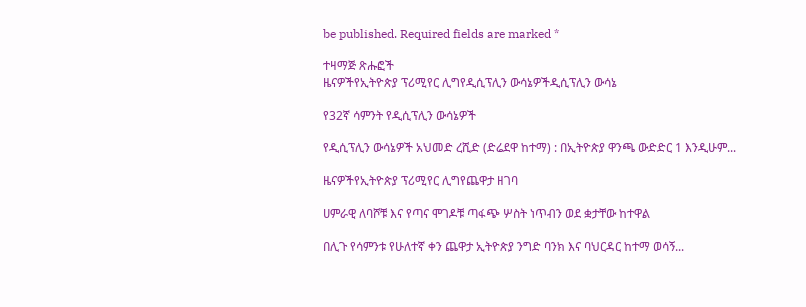be published. Required fields are marked *

ተዛማጅ ጽሑፎች
ዜናዎችየኢትዮጵያ ፕሪሚየር ሊግየዲሲፕሊን ውሳኔዎችዲሲፕሊን ውሳኔ

የ32ኛ ሳምንት የዲሲፕሊን ውሳኔዎች

የዲሲፕሊን ውሳኔዎች አህመድ ረሺድ (ድሬደዋ ከተማ) : በኢትዮጵያ ዋንጫ ውድድር 1 እንዲሁም...

ዜናዎችየኢትዮጵያ ፕሪሚየር ሊግየጨዋታ ዘገባ

ሀምራዊ ለባሾቹ እና የጣና ሞገዶቹ ጣፋጭ ሦስት ነጥብን ወደ ቋታቸው ከተዋል

በሊጉ የሳምንቱ የሁለተኛ ቀን ጨዋታ ኢትዮጵያ ንግድ ባንክ እና ባህርዳር ከተማ ወሳኝ...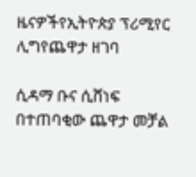ዜናዎችየኢትዮጵያ ፕሪሚየር ሊግየጨዋታ ዘገባ

ሲዳማ ቡና ሲሸነፍ በተጠባቂው ጨዋታ መቻል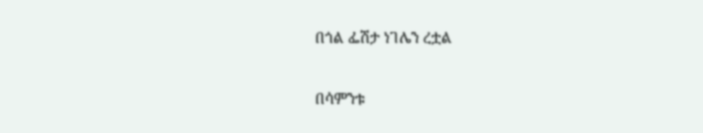በጎል ፌሽታ ነገሌን ረቷል

በሳምንቱ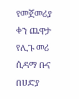የመጀመሪያ ቀን ጨዋታ የሊጉ መሪ ሲዳማ ቡና በሀድያ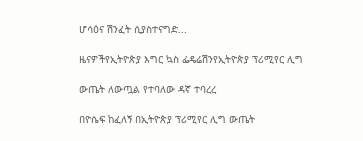ሆሳዕና ሽንፈት ሲያስተናግድ...

ዜናዎችየኢትዮጵያ እግር ኳስ ፌዴሬሽንየኢትዮጵያ ፕሪሚየር ሊግ

ውጤት ለውጧል የተባለው ዳኛ ተባረረ

በዮሴፍ ከፈለኝ በኢትዮጵያ ፕሪሚየር ሊግ ውጤት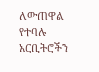ለውጠዋል የተባሉ አርቢትሮችን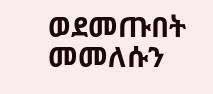ወደመጡበት መመለሱን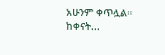አሁንም ቀጥሏል። ከቀናት...